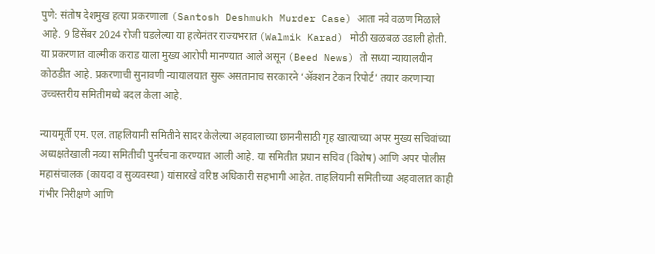पुणे: संतोष देशमुख हत्या प्रकरणाला (Santosh Deshmukh Murder Case) आता नवे वळण मिळाले आहे. 9 डिसेंबर 2024 रोजी घडलेल्या या हत्येनंतर राज्यभरात (Walmik Karad) मोठी खळबळ उडाली होती. या प्रकरणात वाल्मीक कराड याला मुख्य आरोपी मानण्यात आले असून (Beed News) तो सध्या न्यायालयीन कोठडीत आहे. प्रकरणाची सुनावणी न्यायालयात सुरू असतानाच सरकारने ‘ॲक्शन टेकन रिपोर्ट’ तयार करणाऱ्या उच्चस्तरीय समितीमध्ये बदल केला आहे.

न्यायमूर्ती एम. एल. ताहलियानी समितीने सादर केलेल्या अहवालाच्या छाननीसाठी गृह खात्याच्या अपर मुख्य सचिवांच्या अध्यक्षतेखाली नव्या समितीची पुनर्रचना करण्यात आली आहे. या समितीत प्रधान सचिव (विशेष) आणि अपर पोलीस महासंचालक (कायदा व सुव्यवस्था) यांसारखे वरिष्ठ अधिकारी सहभागी आहेत. ताहलियानी समितीच्या अहवालात काही गंभीर निरीक्षणे आणि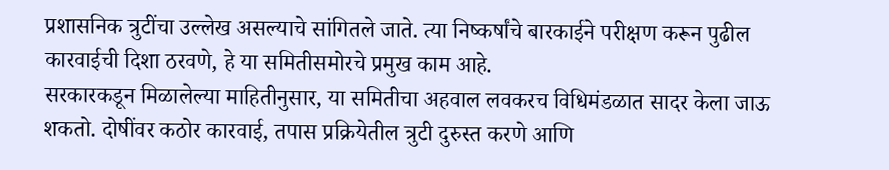प्रशासनिक त्रुटींचा उल्लेख असल्याचे सांगितले जाते. त्या निष्कर्षांचे बारकाईने परीक्षण करून पुढील कारवाईची दिशा ठरवणे, हे या समितीसमोरचे प्रमुख काम आहे.
सरकारकडून मिळालेल्या माहितीनुसार, या समितीचा अहवाल लवकरच विधिमंडळात सादर केला जाऊ शकतो. दोषींवर कठोर कारवाई, तपास प्रक्रियेतील त्रुटी दुरुस्त करणे आणि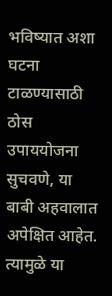भविष्यात अशा घटना टाळण्यासाठी ठोस उपाययोजना सुचवणे, या बाबी अहवालात अपेक्षित आहेत. त्यामुळे या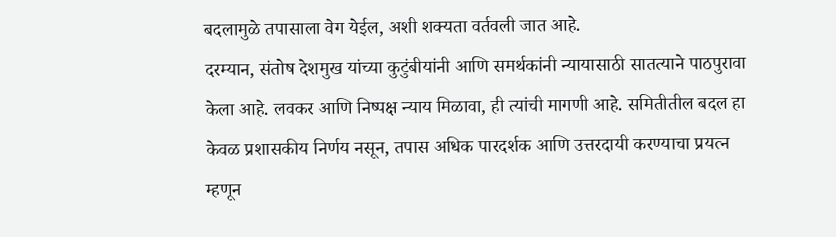बदलामुळे तपासाला वेग येईल, अशी शक्यता वर्तवली जात आहे.
दरम्यान, संतोष देशमुख यांच्या कुटुंबीयांनी आणि समर्थकांनी न्यायासाठी सातत्याने पाठपुरावा केला आहे. लवकर आणि निष्पक्ष न्याय मिळावा, ही त्यांची मागणी आहे. समितीतील बदल हा केवळ प्रशासकीय निर्णय नसून, तपास अधिक पारदर्शक आणि उत्तरदायी करण्याचा प्रयत्न म्हणून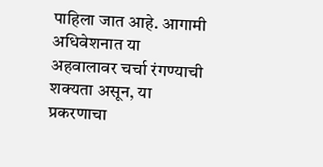पाहिला जात आहे. आगामी अधिवेशनात या अहवालावर चर्चा रंगण्याची शक्यता असून, या प्रकरणाचा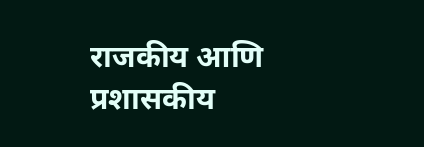राजकीय आणि प्रशासकीय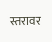स्तरावर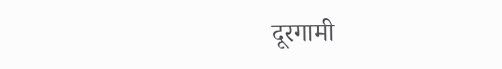दूरगामी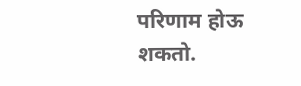परिणाम होऊ शकतो.